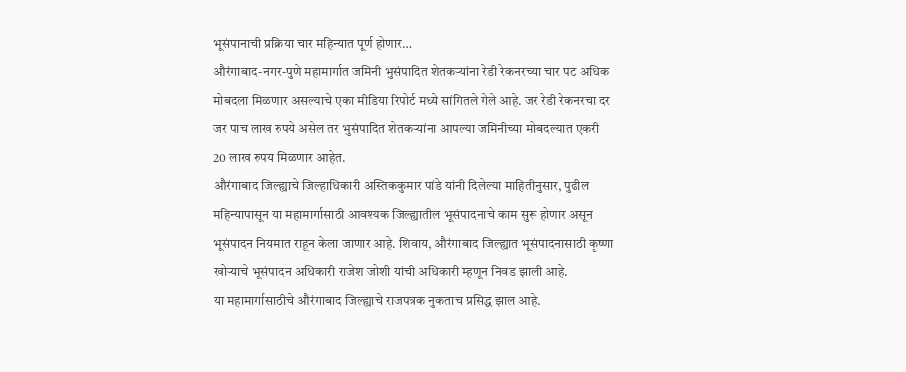भूसंपानाची प्रक्रिया चार महिन्यात पूर्ण होणार…
औरंगाबाद-नगर-पुणे महामार्गात जमिनी भुसंपादित शेतकऱ्यांना रेडी रेकनरच्या चार पट अधिक मोबदला मिळणार असल्याचे एका मीडिया रिपोर्ट मध्ये सांगितले गेले आहे. जर रेडी रेकनरचा दर जर पाच लाख रुपये असेल तर भुसंपादित शेतकऱ्यांना आपल्या जमिनीच्या मोबदल्यात एकरी 20 लाख रुपय मिळणार आहेत.
औरंगाबाद जिल्ह्याचे जिल्हाधिकारी अस्तिककुमार पांडे यांनी दिलेल्या माहितीनुसार, पुढील महिन्यापासून या महामार्गासाठी आवश्यक जिल्ह्यातील भूसंपादनाचे काम सुरू होणार असून भूसंपादन नियमात राहून केला जाणार आहे. शिवाय, औरंगाबाद जिल्ह्यात भूसंपादनासाठी कृष्णा खोऱ्याचे भूसंपादन अधिकारी राजेश जोशी यांची अधिकारी म्हणून निवड झाली आहे.
या महामार्गासाठीचे औरंगाबाद जिल्ह्याचे राजपत्रक नुकताच प्रसिद्ध झाल आहे.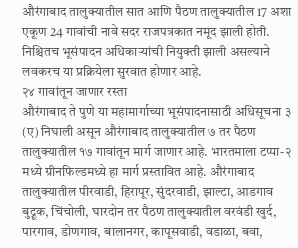औरंगाबाद तालुक्यातील सात आणि पैठण तालुक्यातील 17 अशा एकूण 24 गावांची नावे सदर राजपत्रकात नमूद झाली होती. निश्चितच भूसंपादन अधिकाऱ्यांची नियुक्ती झाली असल्याने लवकरच या प्रक्रियेला सुरवात होणार आहे.
२४ गावांतून जाणार रस्ता
औरंगाबाद ते पुणे या महामार्गाच्या भूसंपादनासाठी अधिसूचना ३ (ए) निघाली असून औरंगाबाद तालुक्यातील ७ तर पैठण तालुक्यातील १७ गावांतून मार्ग जाणार आहे. भारतमाला टप्पा-२ मध्ये ग्रीनफिल्डमध्ये हा मार्ग प्रस्तावित आहे. औरंगाबाद तालुक्यातील पीरवाडी, हिरापूर, सुंदरवाडी, झाल्टा, आडगाव बुद्रूक, चिंचोली, घारदोन तर पैठण तालुक्यातील वरवंडी खुर्द, पारगाव, डोणगाव, बालानगर, कापूसवाडी, वडाळा, बवा,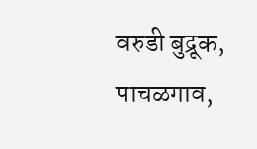वरुडी बुद्रूक, पाचळगाव,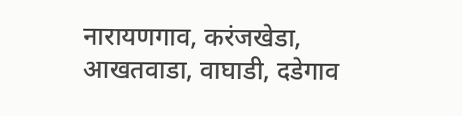नारायणगाव, करंजखेडा, आखतवाडा, वाघाडी, दडेगाव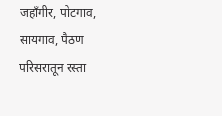जहाँगीर, पोटगाव, सायगाव, पैठण परिसरातून रस्ता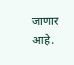जाणार आहे.